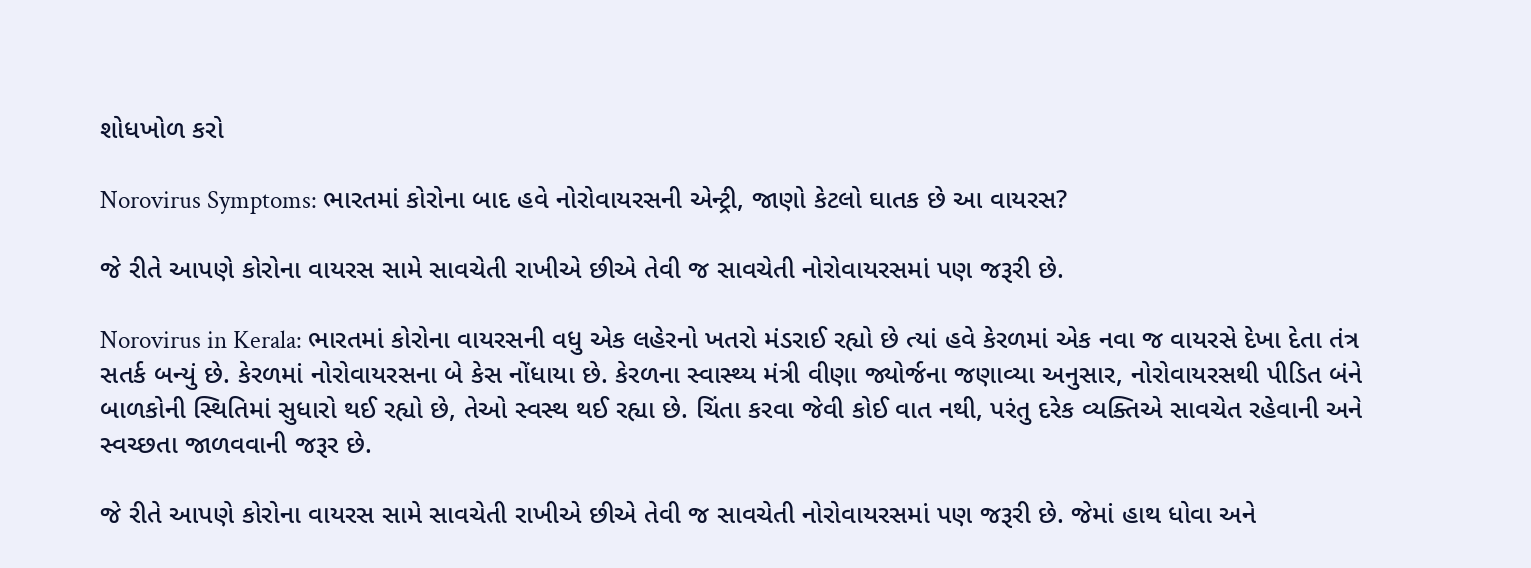શોધખોળ કરો

Norovirus Symptoms: ભારતમાં કોરોના બાદ હવે નોરોવાયરસની એન્ટ્રી, જાણો કેટલો ઘાતક છે આ વાયરસ?

જે રીતે આપણે કોરોના વાયરસ સામે સાવચેતી રાખીએ છીએ તેવી જ સાવચેતી નોરોવાયરસમાં પણ જરૂરી છે.

Norovirus in Kerala: ભારતમાં કોરોના વાયરસની વધુ એક લહેરનો ખતરો મંડરાઈ રહ્યો છે ત્યાં હવે કેરળમાં એક નવા જ વાયરસે દેખા દેતા તંત્ર સતર્ક બન્યું છે. કેરળમાં નોરોવાયરસના બે કેસ નોંધાયા છે. કેરળના સ્વાસ્થ્ય મંત્રી વીણા જ્યોર્જના જણાવ્યા અનુસાર, નોરોવાયરસથી પીડિત બંને બાળકોની સ્થિતિમાં સુધારો થઈ રહ્યો છે, તેઓ સ્વસ્થ થઈ રહ્યા છે. ચિંતા કરવા જેવી કોઈ વાત નથી, પરંતુ દરેક વ્યક્તિએ સાવચેત રહેવાની અને સ્વચ્છતા જાળવવાની જરૂર છે.

જે રીતે આપણે કોરોના વાયરસ સામે સાવચેતી રાખીએ છીએ તેવી જ સાવચેતી નોરોવાયરસમાં પણ જરૂરી છે. જેમાં હાથ ધોવા અને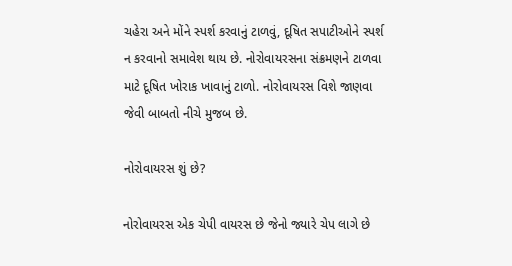ચહેરા અને મોંને સ્પર્શ કરવાનું ટાળવું, દૂષિત સપાટીઓને સ્પર્શ ન કરવાનો સમાવેશ થાય છે. નોરોવાયરસના સંક્રમણને ટાળવા માટે દૂષિત ખોરાક ખાવાનું ટાળો. નોરોવાયરસ વિશે જાણવા જેવી બાબતો નીચે મુજબ છે.

નોરોવાયરસ શું છે?

નોરોવાયરસ એક ચેપી વાયરસ છે જેનો જ્યારે ચેપ લાગે છે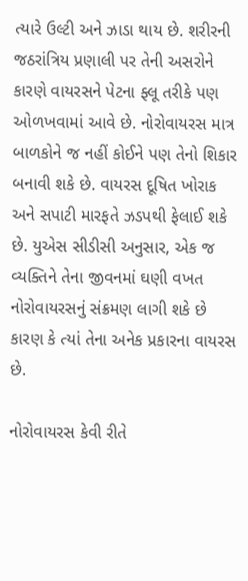ત્યારે ઉલ્ટી અને ઝાડા થાય છે. શરીરની જઠરાંત્રિય પ્રણાલી પર તેની અસરોને કારણે વાયરસને પેટના ફ્લૂ તરીકે પણ ઓળખવામાં આવે છે. નોરોવાયરસ માત્ર બાળકોને જ નહીં કોઈને પણ તેનો શિકાર બનાવી શકે છે. વાયરસ દૂષિત ખોરાક અને સપાટી મારફતે ઝડપથી ફેલાઈ શકે છે. યુએસ સીડીસી અનુસાર, એક જ વ્યક્તિને તેના જીવનમાં ઘણી વખત નોરોવાયરસનું સંક્રમણ લાગી શકે છે કારણ કે ત્યાં તેના અનેક પ્રકારના વાયરસ છે.

નોરોવાયરસ કેવી રીતે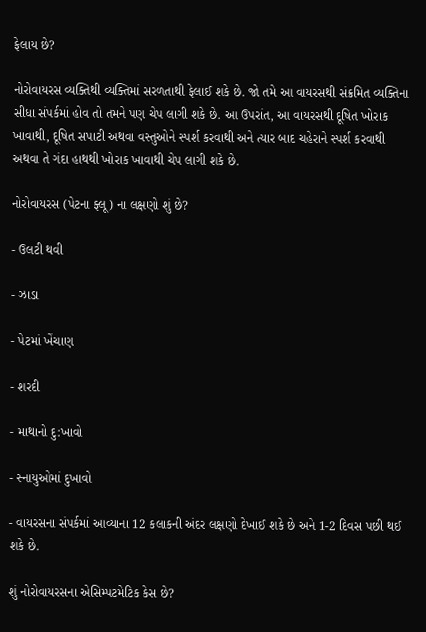ફેલાય છે?

નોરોવાયરસ વ્યક્તિથી વ્યક્તિમાં સરળતાથી ફેલાઈ શકે છે. જો તમે આ વાયરસથી સંક્રમિત વ્યક્તિના સીધા સંપર્કમાં હોવ તો તમને પણ ચેપ લાગી શકે છે. આ ઉપરાંત, આ વાયરસથી દૂષિત ખોરાક ખાવાથી, દૂષિત સપાટી અથવા વસ્તુઓને સ્પર્શ કરવાથી અને ત્યાર બાદ ચહેરાને સ્પર્શ કરવાથી અથવા તે ગંદા હાથથી ખોરાક ખાવાથી ચેપ લાગી શકે છે.

નોરોવાયરસ (પેટના ફ્લૂ) ના લક્ષણો શું છે?

- ઉલટી થવી

- ઝાડા

- પેટમાં ખેંચાણ

- શરદી

- માથાનો દુ:ખાવો

- સ્નાયુઓમાં દુખાવો

- વાયરસના સંપર્કમાં આવ્યાના 12 કલાકની અંદર લક્ષણો દેખાઈ શકે છે અને 1-2 દિવસ પછી થઈ શકે છે.

શું નોરોવાયરસના એસિમ્પટમેટિક કેસ છે?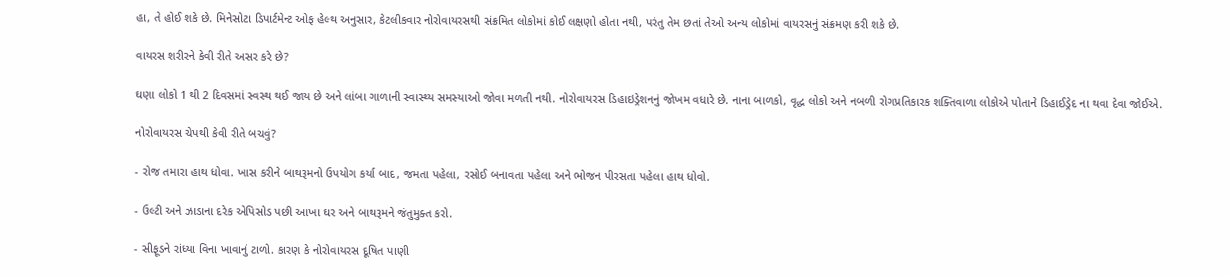હા, તે હોઈ શકે છે. મિનેસોટા ડિપાર્ટમેન્ટ ઓફ હેલ્થ અનુસાર, કેટલીકવાર નોરોવાયરસથી સંક્રમિત લોકોમાં કોઈ લક્ષણો હોતા નથી, પરંતુ તેમ છતાં તેઓ અન્ય લોકોમાં વાયરસનું સંક્રમણ કરી શકે છે.

વાયરસ શરીરને કેવી રીતે અસર કરે છે?

ઘણા લોકો 1 થી 2 દિવસમાં સ્વસ્થ થઈ જાય છે અને લાંબા ગાળાની સ્વાસ્થ્ય સમસ્યાઓ જોવા મળતી નથી. નોરોવાયરસ ડિહાઇડ્રેશનનું જોખમ વધારે છે. નાના બાળકો, વૃદ્ધ લોકો અને નબળી રોગપ્રતિકારક શક્તિવાળા લોકોએ પોતાને ડિહાઈડ્રેદ ના થવા દેવા જોઈએ.

નોરોવાયરસ ચેપથી કેવી રીતે બચવું?

- રોજ તમારા હાથ ધોવા. ખાસ કરીને બાથરૂમનો ઉપયોગ કર્યા બાદ, જમતા પહેલા, રસોઈ બનાવતા પહેલા અને ભોજન પીરસતા પહેલા હાથ ધોવો.

- ઉલ્ટી અને ઝાડાના દરેક એપિસોડ પછી આખા ઘર અને બાથરૂમને જંતુમુક્ત કરો.

- સીફૂડને રાંધ્યા વિના ખાવાનું ટાળો. કારણ કે નોરોવાયરસ દૂષિત પાણી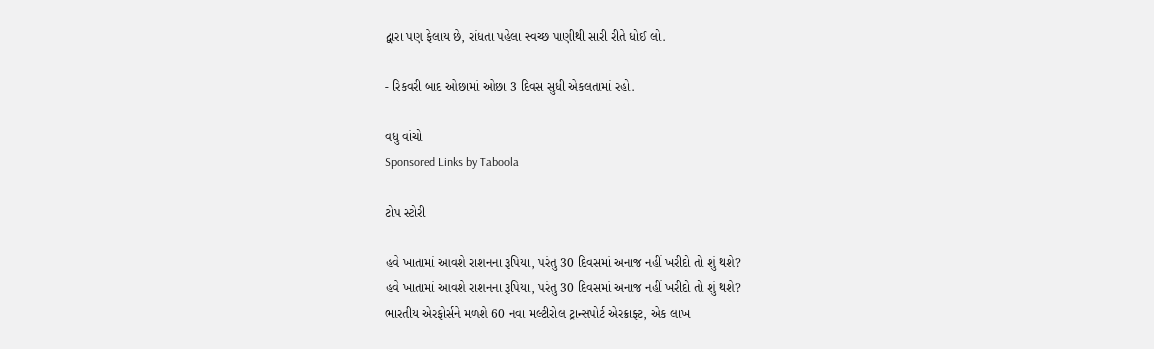દ્વારા પણ ફેલાય છે, રાંધતા પહેલા સ્વચ્છ પાણીથી સારી રીતે ધોઈ લો.

- રિકવરી બાદ ઓછામાં ઓછા 3 દિવસ સુધી એકલતામાં રહો.

વધુ વાંચો
Sponsored Links by Taboola

ટોપ સ્ટોરી

હવે ખાતામાં આવશે રાશનના રૂપિયા, પરંતુ 30 દિવસમાં અનાજ નહીં ખરીદો તો શું થશે?
હવે ખાતામાં આવશે રાશનના રૂપિયા, પરંતુ 30 દિવસમાં અનાજ નહીં ખરીદો તો શું થશે?
ભારતીય એરફોર્સને મળશે 60 નવા મલ્ટીરોલ ટ્રાન્સપોર્ટ એરક્રાફ્ટ, એક લાખ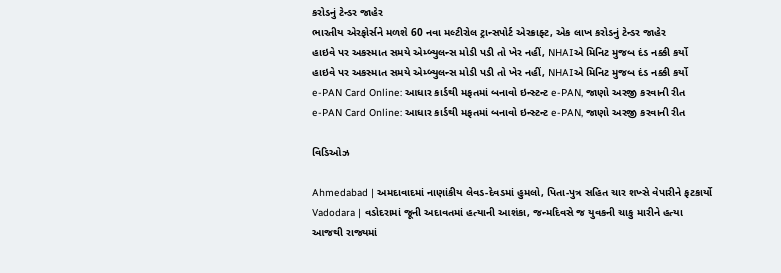કરોડનું ટેન્ડર જાહેર
ભારતીય એરફોર્સને મળશે 60 નવા મલ્ટીરોલ ટ્રાન્સપોર્ટ એરક્રાફ્ટ, એક લાખ કરોડનું ટેન્ડર જાહેર
હાઇવે પર અકસ્માત સમયે એમ્બ્યુલન્સ મોડી પડી તો ખેર નહીં, NHAIએ મિનિટ મુજબ દંડ નક્કી કર્યો
હાઇવે પર અકસ્માત સમયે એમ્બ્યુલન્સ મોડી પડી તો ખેર નહીં, NHAIએ મિનિટ મુજબ દંડ નક્કી કર્યો
e-PAN Card Online: આધાર કાર્ડથી મફતમાં બનાવો ઇન્સ્ટન્ટ e-PAN, જાણો અરજી કરવાની રીત
e-PAN Card Online: આધાર કાર્ડથી મફતમાં બનાવો ઇન્સ્ટન્ટ e-PAN, જાણો અરજી કરવાની રીત

વિડિઓઝ

Ahmedabad | અમદાવાદમાં નાણાંકીય લેવડ-દેવડમાં હુમલો, પિતા-પુત્ર સહિત ચાર શખ્સે વેપારીને ફટકાર્યો
Vadodara | વડોદરામાં જૂની અદાવતમાં હત્યાની આશંકા, જન્મદિવસે જ યુવકની ચાકુ મારીને હત્યા
આજથી રાજ્યમાં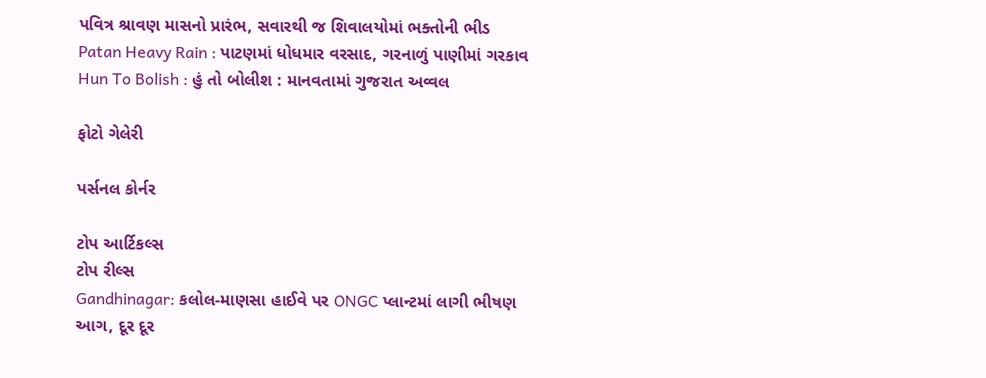પવિત્ર શ્રાવણ માસનો પ્રારંભ, સવારથી જ શિવાલયોમાં ભક્તોની ભીડ
Patan Heavy Rain : પાટણમાં ધોધમાર વરસાદ, ગરનાળું પાણીમાં ગરકાવ
Hun To Bolish : હું તો બોલીશ : માનવતામાં ગુજરાત અવ્વલ

ફોટો ગેલેરી

પર્સનલ કોર્નર

ટોપ આર્ટિકલ્સ
ટોપ રીલ્સ
Gandhinagar: કલોલ-માણસા હાઈવે પર ONGC પ્લાન્ટમાં લાગી ભીષણ આગ, દૂર દૂર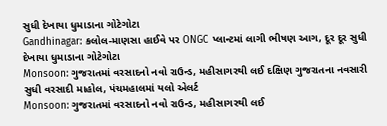સુધી દેખાયા ધુમાડાના ગોટેગોટા
Gandhinagar: કલોલ-માણસા હાઈવે પર ONGC પ્લાન્ટમાં લાગી ભીષણ આગ, દૂર દૂર સુધી દેખાયા ધુમાડાના ગોટેગોટા
Monsoon: ગુજરાતમાં વરસાદનો નવો રાઉન્ડ, મહીસાગરથી લઈ દક્ષિણ ગુજરાતના નવસારી સુધી વરસાદી માહોલ, પંચમહાલમાં યલો એલર્ટ
Monsoon: ગુજરાતમાં વરસાદનો નવો રાઉન્ડ, મહીસાગરથી લઈ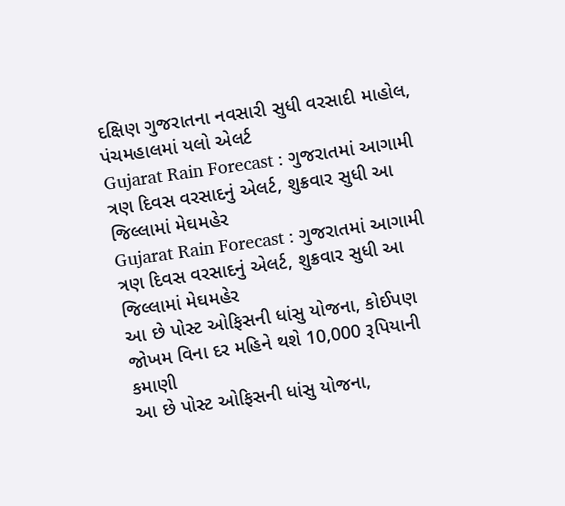દક્ષિણ ગુજરાતના નવસારી સુધી વરસાદી માહોલ, પંચમહાલમાં યલો એલર્ટ
Gujarat Rain Forecast : ગુજરાતમાં આગામી ત્રણ દિવસ વરસાદનું એલર્ટ, શુક્રવાર સુધી આ જિલ્લામાં મેઘમહેર
Gujarat Rain Forecast : ગુજરાતમાં આગામી ત્રણ દિવસ વરસાદનું એલર્ટ, શુક્રવાર સુધી આ જિલ્લામાં મેઘમહેર
આ છે પોસ્ટ ઓફિસની ધાંસુ યોજના, કોઈપણ જોખમ વિના દર મહિને થશે 10,000 રૂપિયાની કમાણી
આ છે પોસ્ટ ઓફિસની ધાંસુ યોજના,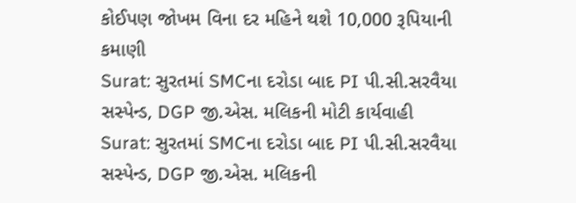કોઈપણ જોખમ વિના દર મહિને થશે 10,000 રૂપિયાની કમાણી
Surat: સુરતમાં SMCના દરોડા બાદ PI પી.સી.સરવૈયા સસ્પેન્ડ, DGP જી.એસ. મલિકની મોટી કાર્યવાહી
Surat: સુરતમાં SMCના દરોડા બાદ PI પી.સી.સરવૈયા સસ્પેન્ડ, DGP જી.એસ. મલિકની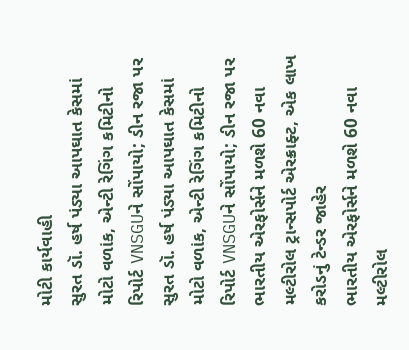મોટી કાર્યવાહી
સુરત ડૉ. હર્ષ પંડ્યા આપઘાત કેસમાં મોટો વળાંક, એન્ટી રેગિંગ કમિટીનો રિપોર્ટ VNSGUને સોંપાયો; ડીન રજા પર
સુરત ડૉ. હર્ષ પંડ્યા આપઘાત કેસમાં મોટો વળાંક, એન્ટી રેગિંગ કમિટીનો રિપોર્ટ VNSGUને સોંપાયો; ડીન રજા પર
ભારતીય એરફોર્સને મળશે 60 નવા મલ્ટીરોલ ટ્રાન્સપોર્ટ એરક્રાફ્ટ, એક લાખ કરોડનું ટેન્ડર જાહેર
ભારતીય એરફોર્સને મળશે 60 નવા મલ્ટીરોલ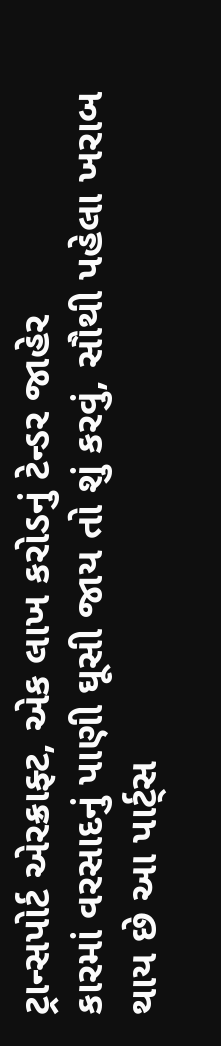ટ્રાન્સપોર્ટ એરક્રાફ્ટ, એક લાખ કરોડનું ટેન્ડર જાહેર
કારમાં વરસાદનું પાણી ઘૂસી જાય તો શું કરવું, સૌથી પહેલા ખરાબ થાય છે આ પાર્ટ્સ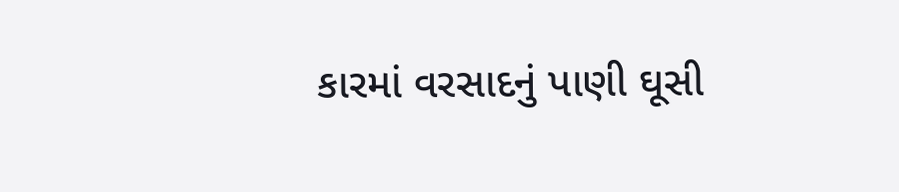કારમાં વરસાદનું પાણી ઘૂસી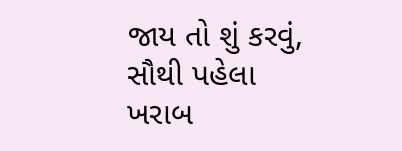જાય તો શું કરવું, સૌથી પહેલા ખરાબ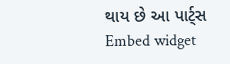થાય છે આ પાર્ટ્સ
Embed widget